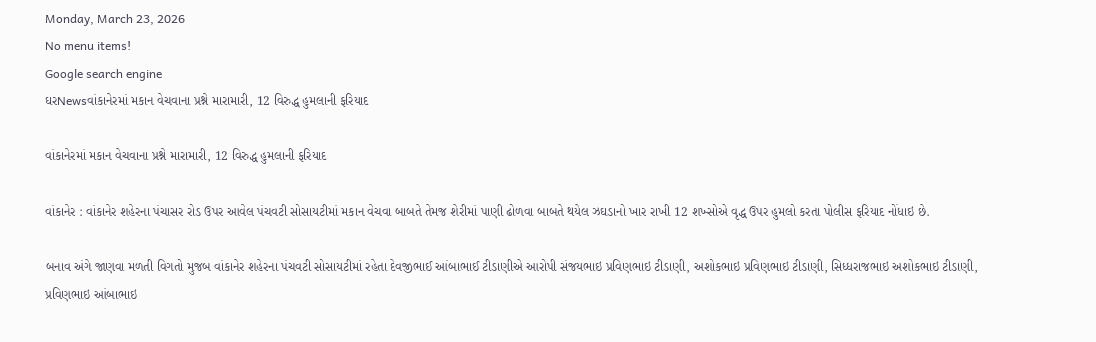Monday, March 23, 2026
No menu items!
Google search engine
ઘરNewsવાંકાનેરમાં મકાન વેચવાના પ્રશ્ને મારામારી, 12 વિરુદ્ધ હુમલાની ફરિયાદ

વાંકાનેરમાં મકાન વેચવાના પ્રશ્ને મારામારી, 12 વિરુદ્ધ હુમલાની ફરિયાદ

વાંકાનેર : વાંકાનેર શહેરના પંચાસર રોડ ઉપર આવેલ પંચવટી સોસાયટીમાં મકાન વેચવા બાબતે તેમજ શેરીમાં પાણી ઢોળવા બાબતે થયેલ ઝઘડાનો ખાર રાખી 12 શખ્સોએ વૃદ્ધ ઉપર હુમલો કરતા પોલીસ ફરિયાદ નોંધાઇ છે.

બનાવ અંગે જાણવા મળતી વિગતો મુજબ વાંકાનેર શહેરના પંચવટી સોસાયટીમાં રહેતા દેવજીભાઈ આંબાભાઈ ટીડાણીએ આરોપી સંજયભાઇ પ્રવિણભાઇ ટીડાણી, અશોકભાઇ પ્રવિણભાઇ ટીડાણી, સિધ્ધરાજભાઇ અશોકભાઇ ટીડાણી, પ્રવિણભાઇ આંબાભાઇ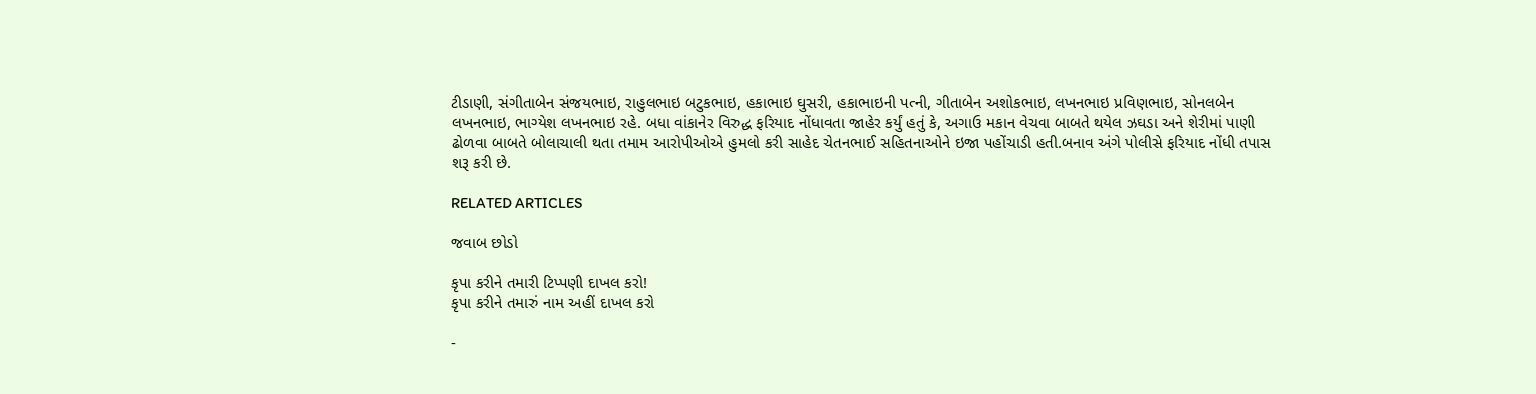ટીડાણી, સંગીતાબેન સંજયભાઇ, રાહુલભાઇ બટુકભાઇ, હકાભાઇ ઘુસરી, હકાભાઇની પત્ની, ગીતાબેન અશોકભાઇ, લખનભાઇ પ્રવિણભાઇ, સોનલબેન લખનભાઇ, ભાગ્યેશ લખનભાઇ રહે. બધા વાંકાનેર વિરુદ્ધ ફરિયાદ નોંધાવતા જાહેર કર્યું હતું કે, અગાઉ મકાન વેચવા બાબતે થયેલ ઝઘડા અને શેરીમાં પાણી ઢોળવા બાબતે બોલાચાલી થતા તમામ આરોપીઓએ હુમલો કરી સાહેદ ચેતનભાઈ સહિતનાઓને ઇજા પહોંચાડી હતી.બનાવ અંગે પોલીસે ફરિયાદ નોંધી તપાસ શરૂ કરી છે.

RELATED ARTICLES

જવાબ છોડો

કૃપા કરીને તમારી ટિપ્પણી દાખલ કરો!
કૃપા કરીને તમારું નામ અહીં દાખલ કરો

-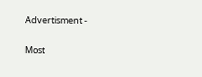Advertisment -

Most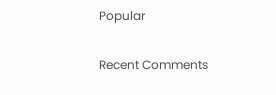Popular

Recent Comments